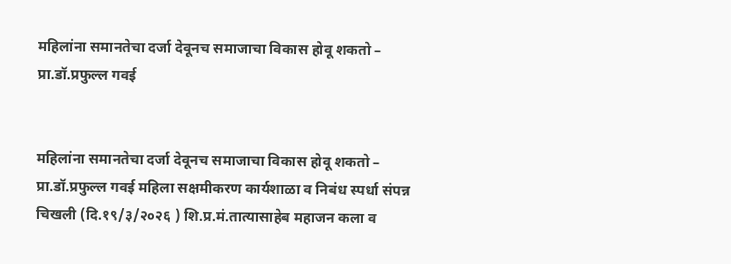महिलांना समानतेचा दर्जा देवूनच समाजाचा विकास होवू शकतो – प्रा.डॉ.प्रफुल्ल गवई


महिलांना समानतेचा दर्जा देवूनच समाजाचा विकास होवू शकतो – प्रा.डॉ.प्रफुल्ल गवई महिला सक्षमीकरण कार्यशाळा व निबंध स्पर्धा संपन्न चिखली (दि.१९/३/२०२६ ) शि.प्र.मं.तात्यासाहेब महाजन कला व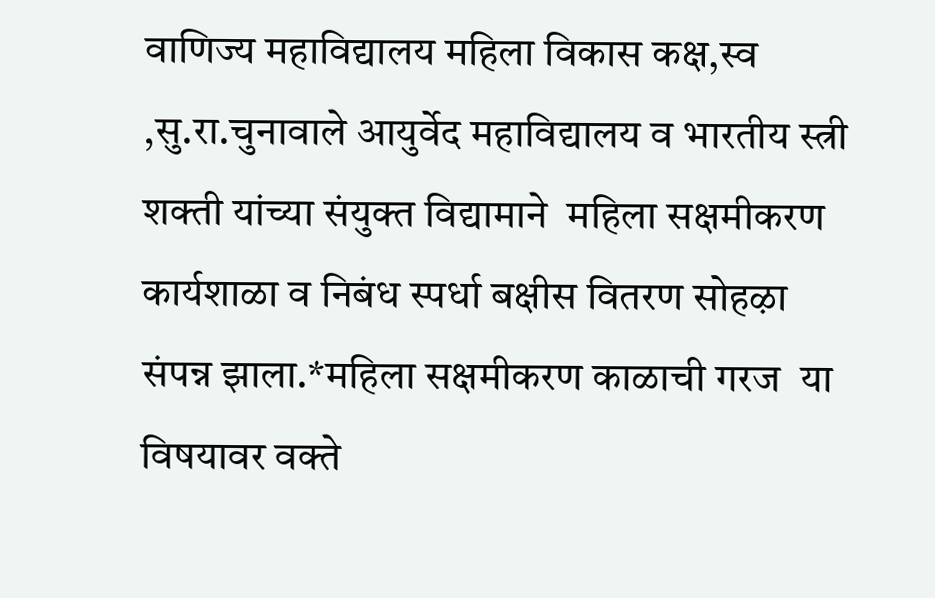वाणिज्य महाविद्यालय महिला विकास कक्ष,स्व ,सु.रा.चुनावाले आयुर्वेद महाविद्यालय व भारतीय स्त्री शक्ती यांच्या संयुक्त विद्यामाने  महिला सक्षमीकरण कार्यशाळा व निबंध स्पर्धा बक्षीस वितरण सोहऴा संपन्न झाला.*महिला सक्षमीकरण काळाची गरज  या विषयावर वक्ते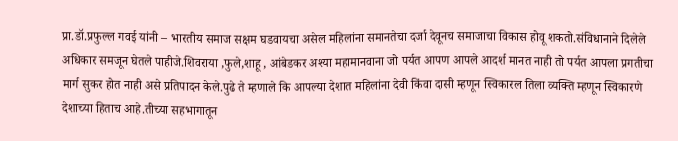प्रा.डॉ.प्रफुल्ल गवई यांनी – भारतीय समाज सक्षम घडवायचा असेल महिलांना समानतेचा दर्जा देवूनच समाजाचा विकास होवू शकतो.संविधानाने दिलेले अधिकार समजून घेतले पाहीजे.शिवराया ,फुले,शाहू , आंबेडकर अश्या महामानवाना जो पर्यत आपण आपले आदर्श मानत नाही तो पर्यत आपला प्रगतीचा मार्ग सुकर होत नाही असे प्रतिपादन केले.पुढे ते म्हणाले कि आपल्या देशात महिलांना देवी किंवा दासी म्हणून स्विकारल तिला व्यक्ति म्हणून स्विकारणे देशाच्या हिताच आहे.तीच्या सहभागातून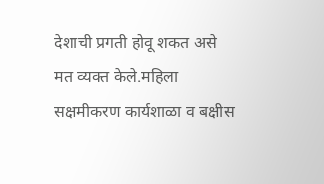देशाची प्रगती होवू शकत असे मत व्यक्त केले.महिला सक्षमीकरण कार्यशाळा व बक्षीस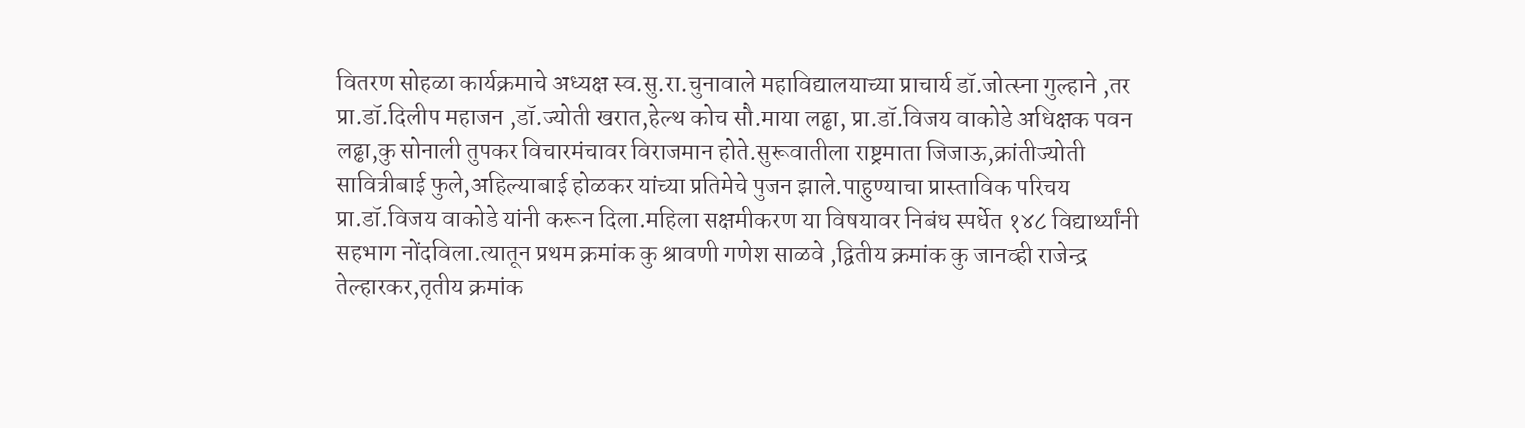वितरण सोहळा कार्यक्रमाचे अध्यक्ष स्व.सु.रा.चुनावाले महाविद्यालयाच्या प्राचार्य डॉ.जोत्स्ना गुल्हाने ,तर प्रा.डॉ.दिलीप महाजन ,डॉ.ज्योती खरात,हेल्थ कोच सौ.माया लढ्ढा, प्रा.डॉ.विजय वाकोडे अधिक्षक पवन लढ्ढा,कु सोनाली तुपकर विचारमंचावर विराजमान होते.सुरूवातीला राष्ट्रमाता जिजाऊ,क्रांतीज्योती सावित्रीबाई फुले,अहिल्याबाई होळकर यांच्या प्रतिमेचे पुजन झाले.पाहुण्याचा प्रास्ताविक परिचय प्रा.डॉ.विजय वाकोडे यांनी करून दिला.महिला सक्षमीकरण या विषयावर निबंध स्पर्धेत १४८ विद्यार्थ्यांनी सहभाग नोंदविला.त्यातून प्रथम क्रमांक कु श्रावणी गणेश साळवे ,द्वितीय क्रमांक कु जानव्ही राजेन्द्र तेल्हारकर,तृतीय क्रमांक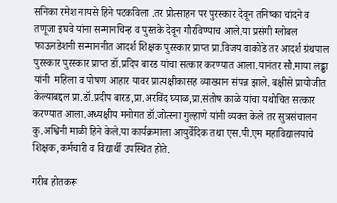सनिका रमेश नायसे हिने पटकविला .तर प्रोत्साहन पर पुरस्कार देवून तनिष्का चांदने व तणूजा इघवे यांना सन्मानचिन्ह व पुस्तके देवून गौरविण्याच आले.या प्रसंगी ग्लोबल फाऊनडेशनी सन्माननीत आदर्श शिक्षक पुरस्कार प्राप्त प्रा.विजय वाकोडे तर आदर्श ग्रंथपाल पुरस्कार पुरस्कार प्राप्त डॉ.प्रदिप बारड यांचा सत्कार करण्यात आला.यानंतर सौ.माया लढ्ढा यांनी  महिला व पोषण आहार यावर प्रात्यक्षीकासह व्याख्यान संपन्न झाले. बक्षीसे प्रायोजीत केल्याबद्दल प्रा.डॉ.प्रदीप बारड,प्रा.अरविंद घ्याळ,प्रा.संतोष काळे यांचा यथोचित सत्कार करण्यात आला.अध्यक्षीय मनोगत डॉ.जोत्स्ना गुल्हाणे यांनी व्यक्त केले तर सुत्रसंचालन कु.अश्विनी माळी हिने केले.या कार्यक्रमाला आयुर्वेदिक तथा एस.पी.एम महाविद्यालयाचे शिक्षक,कर्मचारी व विद्यार्थी उपस्थित होते.

गरीब होतकरू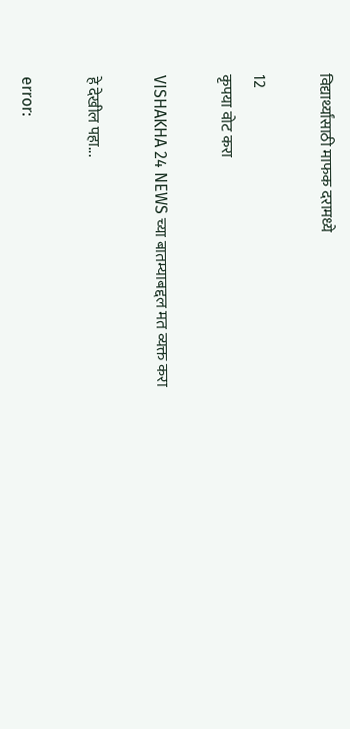विद्यार्थ्यांसाठी माफक दरामध्ये

12
कृपया वोट करा

VISHAKHA 24 NEWS च्या बातम्याबद्दल मत व्यक्त करा

हे देखील पहा...

error: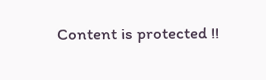Content is protected !!